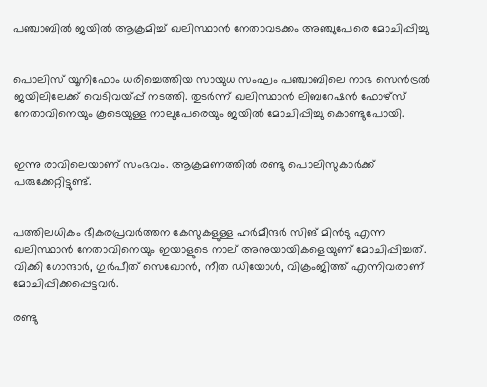പഞ്ചാബില്‍ ജയില്‍ ആക്രമിച്ച് ഖലിസ്ഥാന്‍ നേതാവടക്കം അഞ്ചുപേരെ മോചിപ്പിച്ചു


പൊലിസ് യൂനിഫോം ധരിച്ചെത്തിയ സായുധ സംഘം പഞ്ചാബിലെ നാഭ സെന്‍ട്രല്‍ ജയിലിലേക്ക് വെടിവയ്പ്പ് നടത്തി. തുടര്‍ന്ന് ഖലിസ്ഥാന്‍ ലിബറേഷന്‍ ഫോഴ്‌സ് നേതാവിനെയും കൂടെയുള്ള നാലുപേരെയും ജയില്‍ മോചിപ്പിച്ചു കൊണ്ടുപോയി.


ഇന്നു രാവിലെയാണ് സംഭവം. ആക്രമണത്തില്‍ രണ്ടു പൊലിസുകാര്‍ക്ക് പരുക്കേറ്റിട്ടുണ്ട്.


പത്തിലധികം ഭീകരപ്രവര്‍ത്തന കേസുകളുള്ള ഹര്‍മീന്ദര്‍ സിങ് മിന്‍ടു എന്ന ഖലിസ്ഥാന്‍ നേതാവിനെയും ഇയാളുടെ നാല് അനുയായികളെയുണ് മോചിപ്പിച്ചത്. വിക്കി ഗോന്ദാര്‍, ഗുര്‍പീത് സെഖോന്‍, നീത ഡിയോള്‍, വിക്രംജിത്ത് എന്നിവരാണ് മോചിപ്പിക്കപ്പെട്ടവര്‍.

രണ്ടു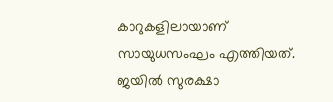കാറുകളിലായാണ് സായുധസംഘം എത്തിയത്. ജയില്‍ സുരക്ഷാ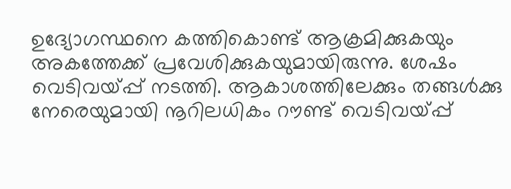ഉദ്യോഗസ്ഥനെ കത്തികൊണ്ട് ആക്രമിക്കുകയും അകത്തേക്ക് പ്രവേശിക്കുകയുമായിരുന്നു. ശേഷം വെടിവയ്പ്പ് നടത്തി. ആകാശത്തിലേക്കും തങ്ങള്‍ക്കു നേരെയുമായി നൂറിലധികം റൗണ്ട് വെടിവയ്പ്പ്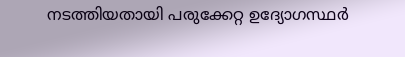നടത്തിയതായി പരുക്കേറ്റ ഉദ്യോഗസ്ഥര്‍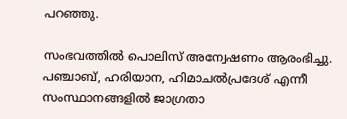പറഞ്ഞു.

സംഭവത്തില്‍ പൊലിസ് അന്വേഷണം ആരംഭിച്ചു. പഞ്ചാബ്, ഹരിയാന, ഹിമാചല്‍പ്രദേശ് എന്നീ സംസ്ഥാനങ്ങളില്‍ ജാഗ്രതാ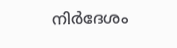നിര്‍ദേശം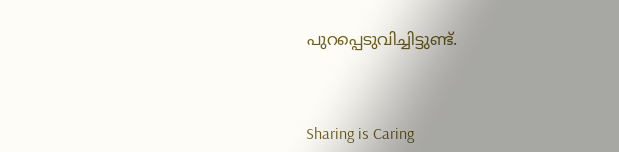പുറപ്പെടുവിച്ചിട്ടുണ്ട്.



Sharing is Caring